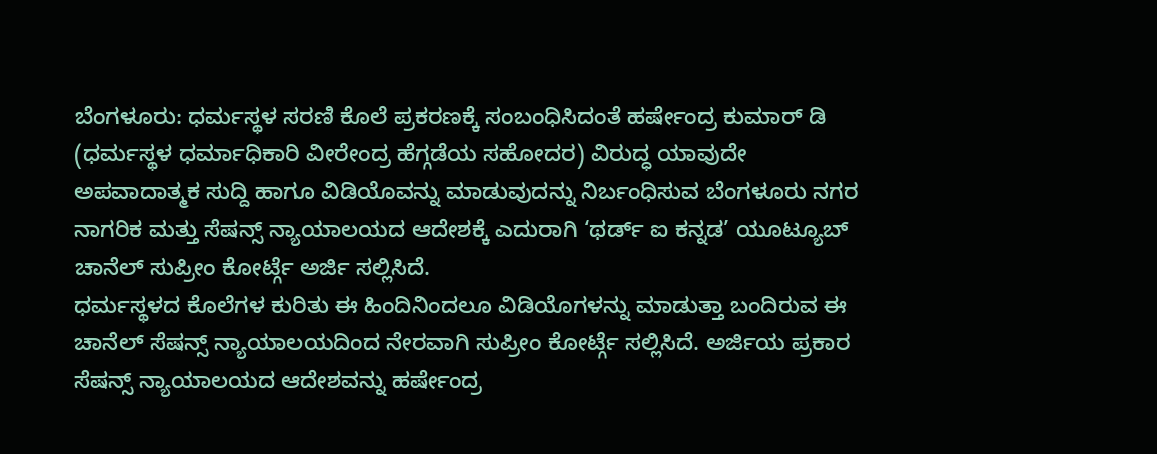ಬೆಂಗಳೂರು: ಧರ್ಮಸ್ಥಳ ಸರಣಿ ಕೊಲೆ ಪ್ರಕರಣಕ್ಕೆ ಸಂಬಂಧಿಸಿದಂತೆ ಹರ್ಷೇಂದ್ರ ಕುಮಾರ್ ಡಿ (ಧರ್ಮಸ್ಥಳ ಧರ್ಮಾಧಿಕಾರಿ ವೀರೇಂದ್ರ ಹೆಗ್ಗಡೆಯ ಸಹೋದರ) ವಿರುದ್ಧ ಯಾವುದೇ ಅಪವಾದಾತ್ಮಕ ಸುದ್ದಿ ಹಾಗೂ ವಿಡಿಯೊವನ್ನು ಮಾಡುವುದನ್ನು ನಿರ್ಬಂಧಿಸುವ ಬೆಂಗಳೂರು ನಗರ ನಾಗರಿಕ ಮತ್ತು ಸೆಷನ್ಸ್ ನ್ಯಾಯಾಲಯದ ಆದೇಶಕ್ಕೆ ಎದುರಾಗಿ ‘ಥರ್ಡ್ ಐ ಕನ್ನಡ’ ಯೂಟ್ಯೂಬ್ ಚಾನೆಲ್ ಸುಪ್ರೀಂ ಕೋರ್ಟ್ಗೆ ಅರ್ಜಿ ಸಲ್ಲಿಸಿದೆ.
ಧರ್ಮಸ್ಥಳದ ಕೊಲೆಗಳ ಕುರಿತು ಈ ಹಿಂದಿನಿಂದಲೂ ವಿಡಿಯೊಗಳನ್ನು ಮಾಡುತ್ತಾ ಬಂದಿರುವ ಈ ಚಾನೆಲ್ ಸೆಷನ್ಸ್ ನ್ಯಾಯಾಲಯದಿಂದ ನೇರವಾಗಿ ಸುಪ್ರೀಂ ಕೋರ್ಟ್ಗೆ ಸಲ್ಲಿಸಿದೆ. ಅರ್ಜಿಯ ಪ್ರಕಾರ ಸೆಷನ್ಸ್ ನ್ಯಾಯಾಲಯದ ಆದೇಶವನ್ನು ಹರ್ಷೇಂದ್ರ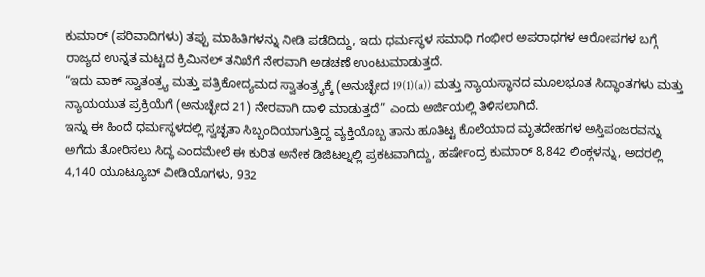ಕುಮಾರ್ (ಪರಿವಾದಿಗಳು) ತಪ್ಪು ಮಾಹಿತಿಗಳನ್ನು ನೀಡಿ ಪಡೆದಿದ್ದು, ಇದು ಧರ್ಮಸ್ಥಳ ಸಮಾಧಿ ಗಂಭೀರ ಅಪರಾಧಗಳ ಆರೋಪಗಳ ಬಗ್ಗೆ ರಾಜ್ಯದ ಉನ್ನತ ಮಟ್ಟದ ಕ್ರಿಮಿನಲ್ ತನಿಖೆಗೆ ನೇರವಾಗಿ ಅಡಚಣೆ ಉಂಟುಮಾಡುತ್ತದೆ.
“ಇದು ವಾಕ್ ಸ್ವಾತಂತ್ರ್ಯ ಮತ್ತು ಪತ್ರಿಕೋದ್ಯಮದ ಸ್ವಾತಂತ್ರ್ಯಕ್ಕೆ (ಅನುಚ್ಛೇದ 19(1)(a)) ಮತ್ತು ನ್ಯಾಯಸ್ಥಾನದ ಮೂಲಭೂತ ಸಿದ್ಧಾಂತಗಳು ಮತ್ತು ನ್ಯಾಯಯುತ ಪ್ರಕ್ರಿಯೆಗೆ (ಅನುಚ್ಛೇದ 21) ನೇರವಾಗಿ ದಾಳಿ ಮಾಡುತ್ತದೆ” ಎಂದು ಅರ್ಜಿಯಲ್ಲಿ ತಿಳಿಸಲಾಗಿದೆ.
ಇನ್ನು ಈ ಹಿಂದೆ ಧರ್ಮಸ್ಥಳದಲ್ಲಿ ಸ್ವಚ್ಛತಾ ಸಿಬ್ಬಂದಿಯಾಗುತ್ತಿದ್ದ ವ್ಯಕ್ತಿಯೊಬ್ಬ ತಾನು ಹೂತಿಟ್ಟ ಕೊಲೆಯಾದ ಮೃತದೇಹಗಳ ಅಸ್ತಿಪಂಜರವನ್ನು ಅಗೆದು ತೋರಿಸಲು ಸಿದ್ಧ ಎಂದಮೇಲೆ ಈ ಕುರಿತ ಅನೇಕ ಡಿಜಿಟಲ್ನಲ್ಲಿ ಪ್ರಕಟವಾಗಿದ್ದು, ಹರ್ಷೇಂದ್ರ ಕುಮಾರ್ 8,842 ಲಿಂಕ್ಗಳನ್ನು, ಅದರಲ್ಲಿ 4,140 ಯೂಟ್ಯೂಬ್ ವೀಡಿಯೊಗಳು, 932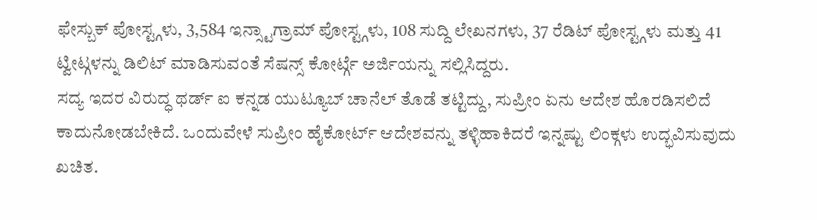ಫೇಸ್ಬುಕ್ ಪೋಸ್ಟ್ಗಳು, 3,584 ಇನ್ಸ್ಟಾಗ್ರಾಮ್ ಪೋಸ್ಟ್ಗಳು, 108 ಸುದ್ದಿ ಲೇಖನಗಳು, 37 ರೆಡಿಟ್ ಪೋಸ್ಟ್ಗಳು ಮತ್ತು 41 ಟ್ವೀಟ್ಗಳನ್ನು ಡಿಲಿಟ್ ಮಾಡಿಸುವಂತೆ ಸೆಷನ್ಸ್ ಕೋರ್ಟ್ಗೆ ಅರ್ಜಿಯನ್ನು ಸಲ್ಲಿಸಿದ್ದರು.
ಸದ್ಯ ಇದರ ವಿರುದ್ಧ ಥರ್ಡ್ ಐ ಕನ್ನಡ ಯುಟ್ಯೂಬ್ ಚಾನೆಲ್ ತೊಡೆ ತಟ್ಟಿದ್ದು, ಸುಪ್ರೀಂ ಏನು ಆದೇಶ ಹೊರಡಿಸಲಿದೆ ಕಾದುನೋಡಬೇಕಿದೆ. ಒಂದುವೇಳೆ ಸುಪ್ರೀಂ ಹೈಕೋರ್ಟ್ ಆದೇಶವನ್ನು ತಳ್ಳಿಹಾಕಿದರೆ ಇನ್ನಷ್ಟು ಲಿಂಕ್ಗಳು ಉದ್ಭವಿಸುವುದು ಖಚಿತ.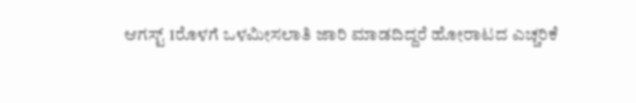ಆಗಸ್ಟ್ 1ರೊಳಗೆ ಒಳಮೀಸಲಾತಿ ಜಾರಿ ಮಾಡದಿದ್ದರೆ ಹೋರಾಟದ ಎಚ್ಚರಿಕೆ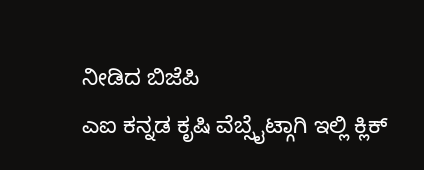ನೀಡಿದ ಬಿಜೆಪಿ
ಎಐ ಕನ್ನಡ ಕೃಷಿ ವೆಬ್ಸೈಟ್ಗಾಗಿ ಇಲ್ಲಿ ಕ್ಲಿಕ್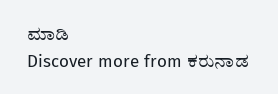ಮಾಡಿ
Discover more from ಕರುನಾಡ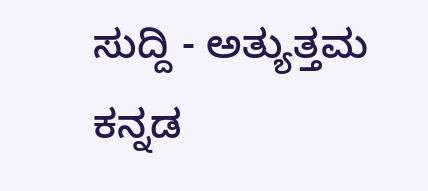ಸುದ್ದಿ - ಅತ್ಯುತ್ತಮ ಕನ್ನಡ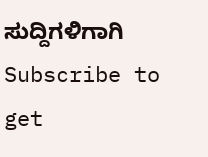ಸುದ್ದಿಗಳಿಗಾಗಿ
Subscribe to get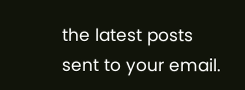the latest posts sent to your email.